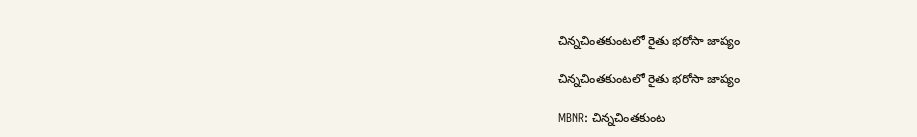చిన్నచింతకుంటలో రైతు భరోసా జాప్యం

చిన్నచింతకుంటలో రైతు భరోసా జాప్యం

MBNR: చిన్నచింతకుంట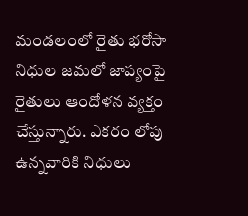మండలంలో రైతు భరోసా నిధుల జమలో జాప్యంపై రైతులు ఆందోళన వ్యక్తం చేస్తున్నారు. ఎకరం లోపు ఉన్నవారికి నిధులు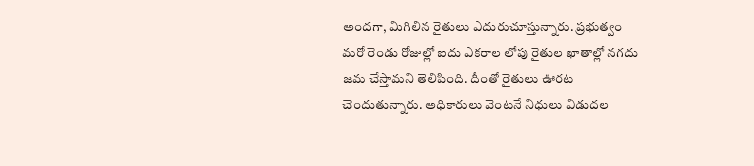అందగా, మిగిలిన రైతులు ఎదురుచూస్తున్నారు. ప్రభుత్వం మరో రెండు రోజుల్లో ఐదు ఎకరాల లోపు రైతుల ఖాతాల్లో నగదు జమ చేస్తామని తెలిపింది. దీంతో రైతులు ఊరట చెందుతున్నారు. అధికారులు వెంటనే నిధులు విడుదల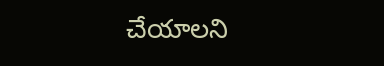చేయాలని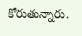కోరుతున్నారు.